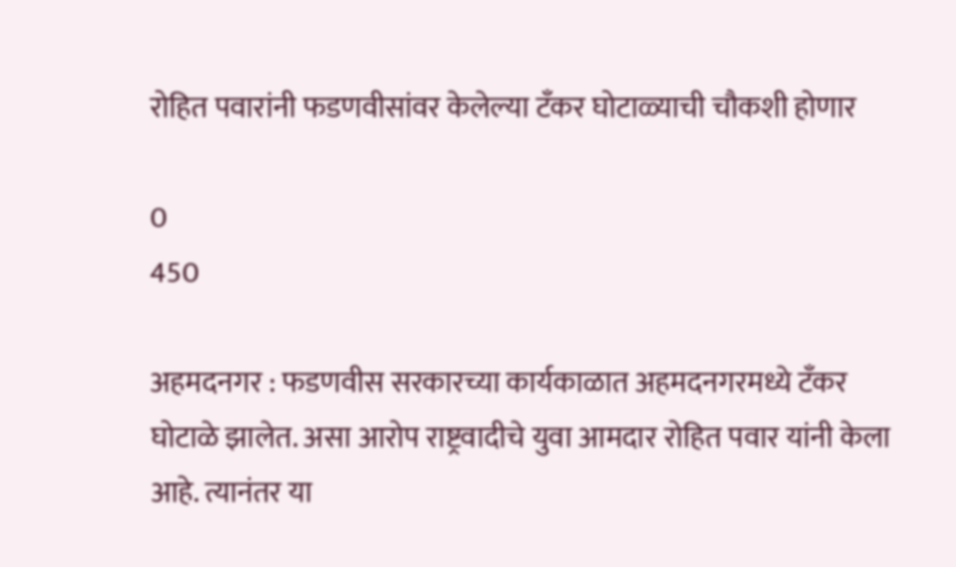रोहित पवारांनी फडणवीसांवर केलेल्या टँकर घोटाळ्याची चौकशी होणार

0
450

अहमदनगर : फडणवीस सरकारच्या कार्यकाळात अहमदनगरमध्ये टँकर घोटाळे झालेत. असा आरोप राष्ट्रवादीचे युवा आमदार रोहित पवार यांनी केला आहे. त्यानंतर या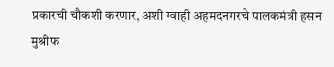प्रकारची चौकशी करणार, अशी ग्वाही अहमदनगरचे पालकमंत्री हसन मुश्रीफ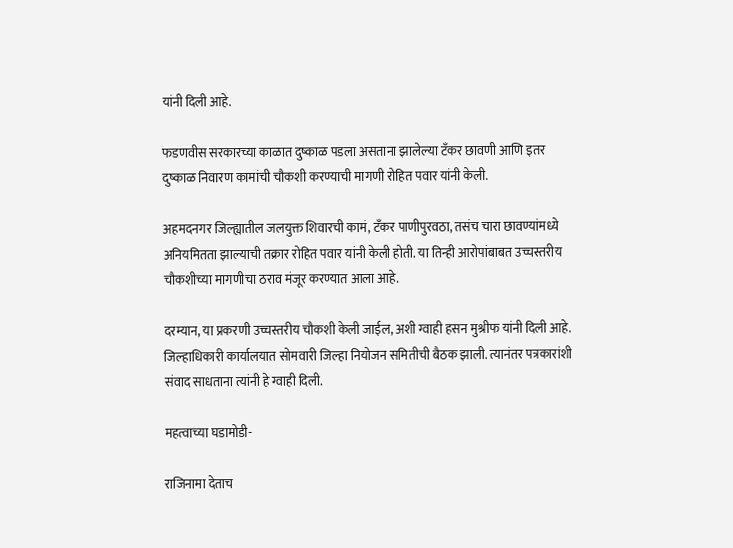यांनी दिली आहे.

फडणवीस सरकारच्या काळात दुष्काळ पडला असताना झालेल्या टँकर छावणी आणि इतर दुष्काळ निवारण कामांची चौकशी करण्याची मागणी रोहित पवार यांनी केली.

अहमदनगर जिल्ह्यातील जलयुक्त शिवारची कामं, टँकर पाणीपुरवठा, तसंच चारा छावण्यांमध्ये अनियमितता झाल्याची तक्रार रोहित पवार यांनी केली होती. या तिन्ही आरोपांबाबत उच्चस्तरीय चौकशीच्या मागणीचा ठराव मंजूर करण्यात आला आहे.

दरम्यान, या प्रकरणी उच्चस्तरीय चौकशी केली जाईल, अशी ग्वाही हसन मुश्रीफ यांनी दिली आहे. जिल्हाधिकारी कार्यालयात सोमवारी जिल्हा नियोजन समितीची बैठक झाली. त्यानंतर पत्रकारांशी संवाद साधताना त्यांनी हे ग्वाही दिली.

महत्वाच्या घडामोडी-

राजिनामा देताच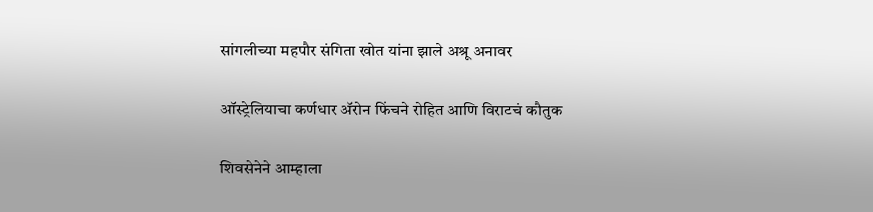सांगलीच्या महपौर संगिता खोत यांना झाले अश्रू अनावर

ऑस्ट्रेलियाचा कर्णधार अ‌ॅरोन फिंचने रोहित आणि विराटचं कौतुक

शिवसेनेने आम्हाला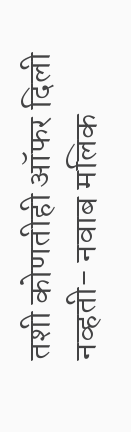तशी कोणतीही ऑफर दिली नव्हती- नवाब मलिक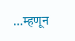…म्हणून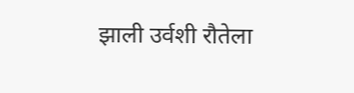झाली उर्वशी रौतेला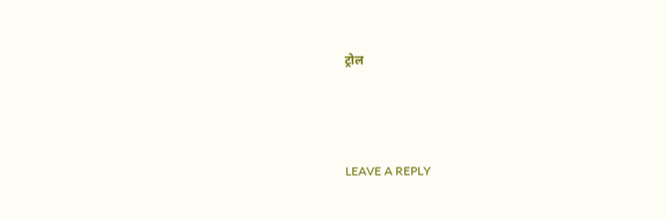ट्रोल



LEAVE A REPLY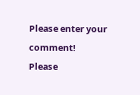Please enter your comment!
Please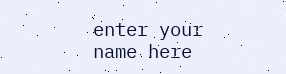enter your name here